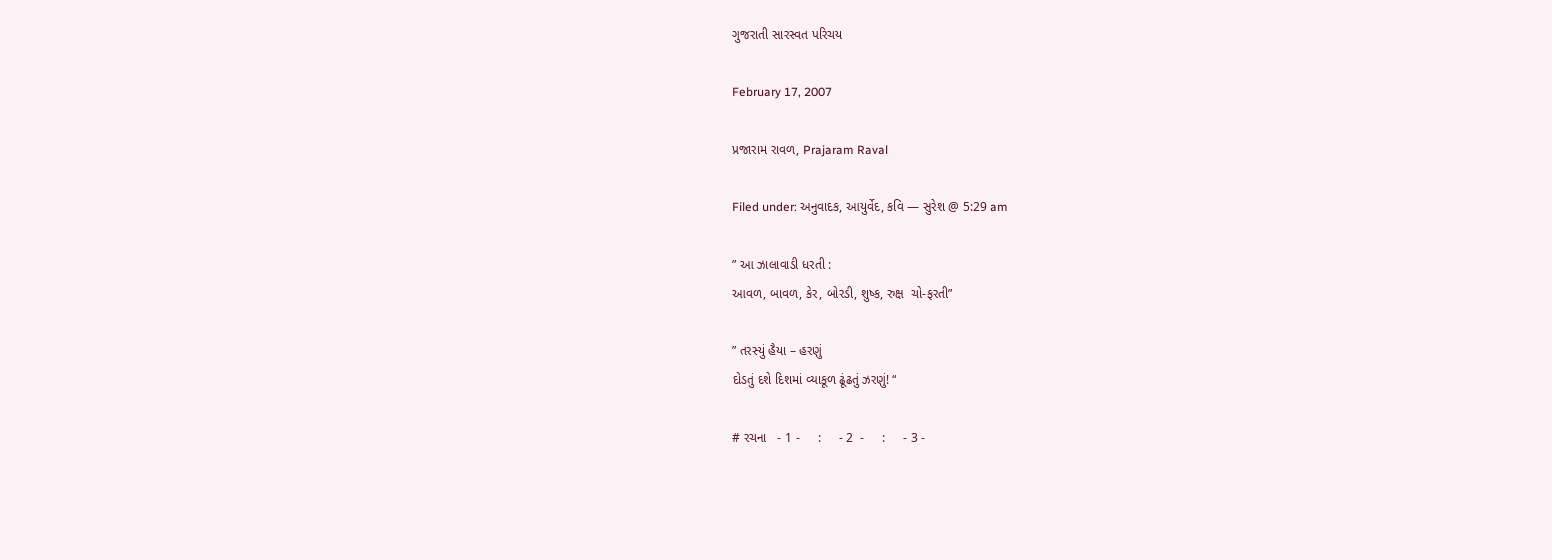ગુજરાતી સારસ્વત પરિચય

February 17, 2007

પ્રજારામ રાવળ, Prajaram Raval

Filed under: અનુવાદક, આયુર્વેદ, કવિ — સુરેશ @ 5:29 am

” આ ઝાલાવાડી ધરતી :
આવળ, બાવળ, કેર, બોરડી, શુષ્ક, રુક્ષ  ચો-ફરતી”

” તરસ્યું હૈયા – હરણું
દોડતું દશે દિશમાં વ્યાકૂળ ઢૂંઢતું ઝરણું! “

# રચના   - 1 -     :     - 2  -     :     - 3 -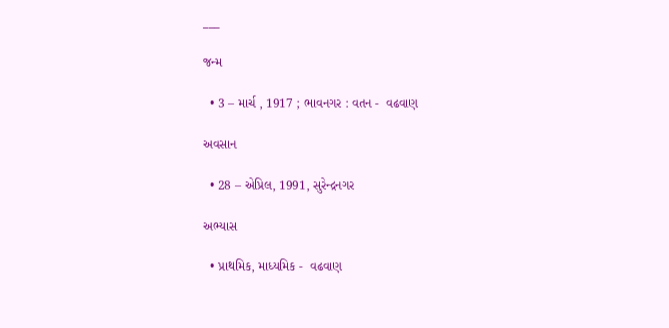___

જન્મ

  • 3 – માર્ચ , 1917 ; ભાવનગર : વતન -  વઢવાણ

અવસાન

  • 28 – એપ્રિલ, 1991, સુરેન્દ્રનગર

અભ્યાસ

  • પ્રાથમિક, માધ્યમિક -  વઢવાણ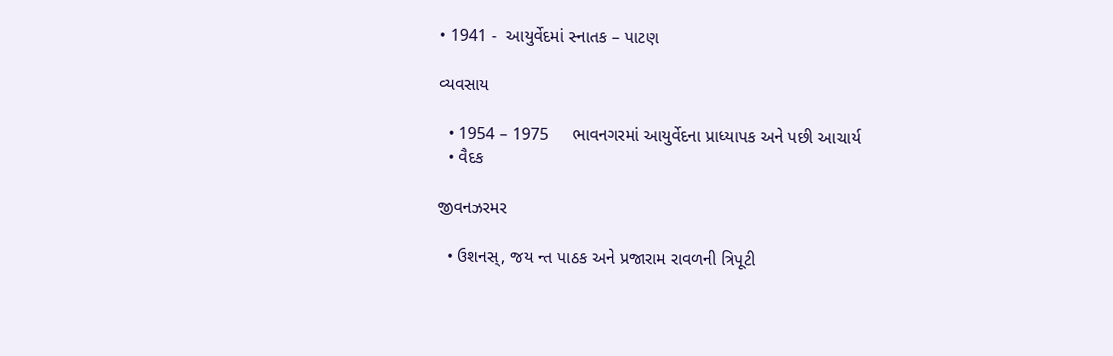• 1941 -  આયુર્વેદમાં સ્નાતક – પાટણ

વ્યવસાય

  • 1954 – 1975     ભાવનગરમાં આયુર્વેદના પ્રાધ્યાપક અને પછી આચાર્ય
  • વૈદક

જીવનઝરમર

  • ઉશનસ્, જય ન્ત પાઠક અને પ્રજારામ રાવળની ત્રિપૂટી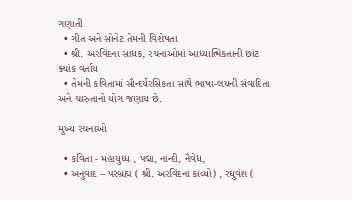ગણાતી
  • ગીત અને સોનેટ તેમની વિશેષતા
  • શ્રી. અરવિંદના સાધક, રચનાઓમાં આધ્યાત્મિકતાની છાંટ ક્યાંક વર્તાય
  • તેમની કવિતામાં સૌન્દર્યરસિકતા સાથે ભાષા-લયની સંવાદિતા અને ચારુતાનો યોગ જણાય છે.

મુખ્ય રચનાઓ

  • કવિતા - મહાયુધ્ધ , પદ્મા, નાન્દી, નૈવેદ્ય,
  • અનુવાદ – પરબ્રહ્મ ( શ્રી. અરવિંદના કાવ્યો) , રઘુવંશ (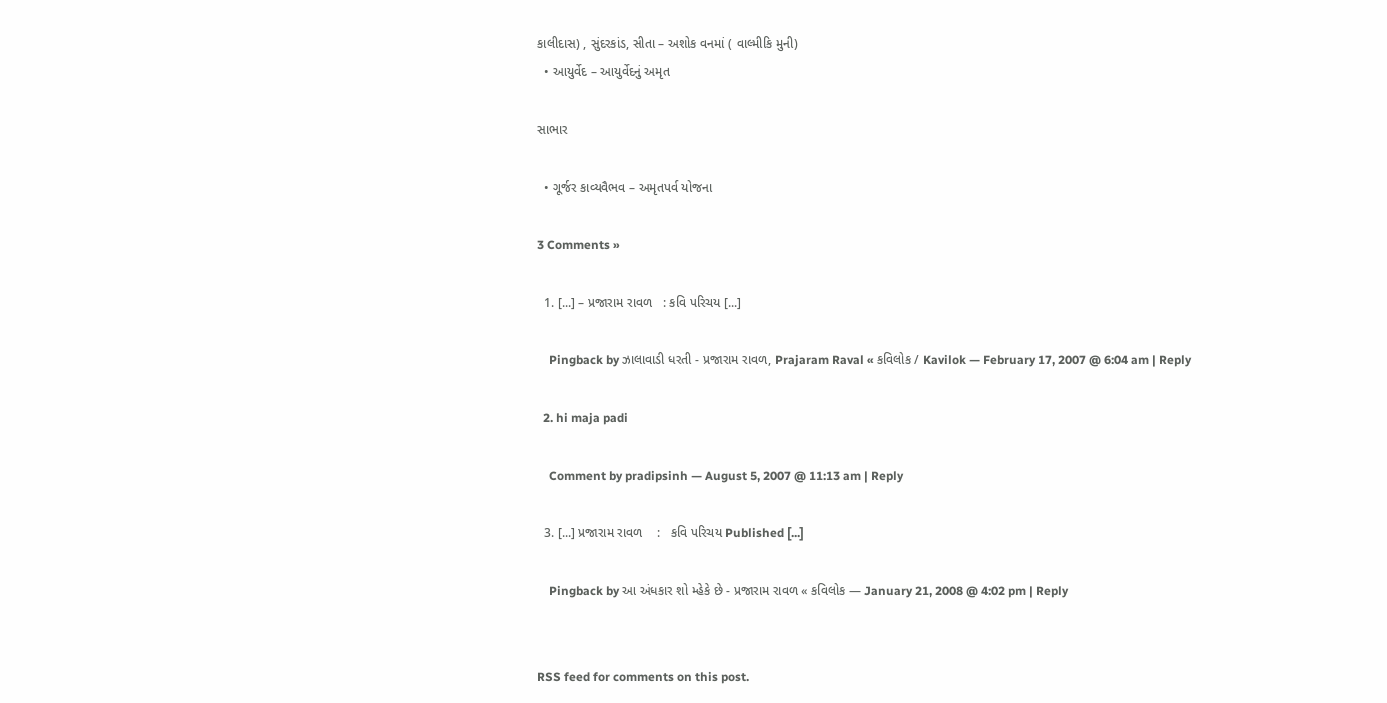કાલીદાસ) , સુંદરકાંડ, સીતા – અશોક વનમાં ( વાલ્મીકિ મુની)
  • આયુર્વેદ – આયુર્વેદનું અમૃત

સાભાર

  • ગૂર્જર કાવ્યવૈભવ – અમૃતપર્વ યોજના

3 Comments »

  1. [...] – પ્રજારામ રાવળ   : કવિ પરિચય [...]

    Pingback by ઝાલાવાડી ધરતી - પ્રજારામ રાવળ, Prajaram Raval « કવિલોક / Kavilok — February 17, 2007 @ 6:04 am | Reply

  2. hi maja padi

    Comment by pradipsinh — August 5, 2007 @ 11:13 am | Reply

  3. [...] પ્રજારામ રાવળ    :   કવિ પરિચય Published [...]

    Pingback by આ અંધકાર શો મ્હેકે છે - પ્રજારામ રાવળ « કવિલોક — January 21, 2008 @ 4:02 pm | Reply


RSS feed for comments on this post.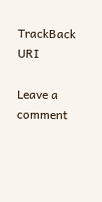TrackBack URI

Leave a comment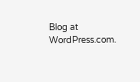Blog at WordPress.com.